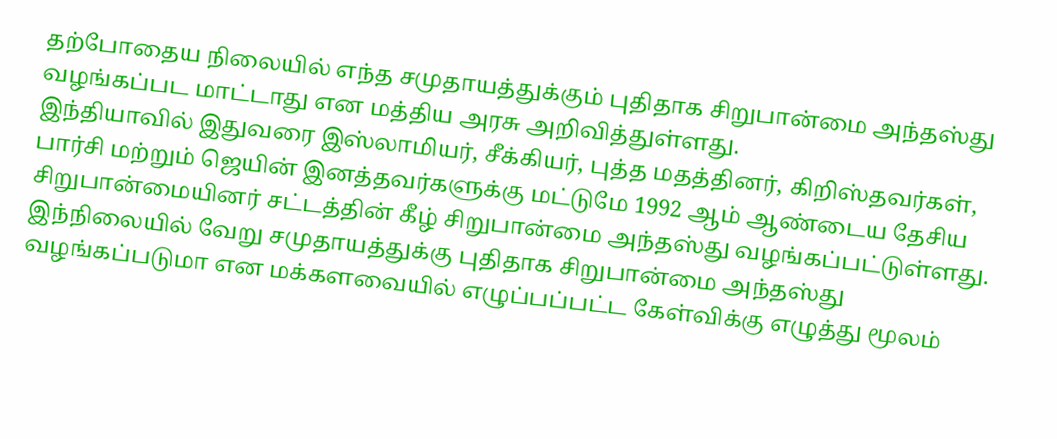தற்போதைய நிலையில் எந்த சமுதாயத்துக்கும் புதிதாக சிறுபான்மை அந்தஸ்து வழங்கப்பட மாட்டாது என மத்திய அரசு அறிவித்துள்ளது.
இந்தியாவில் இதுவரை இஸ்லாமியர், சீக்கியர், புத்த மதத்தினர், கிறிஸ்தவர்கள், பார்சி மற்றும் ஜெயின் இனத்தவர்களுக்கு மட்டுமே 1992 ஆம் ஆண்டைய தேசிய சிறுபான்மையினர் சட்டத்தின் கீழ் சிறுபான்மை அந்தஸ்து வழங்கப்பட்டுள்ளது.
இந்நிலையில் வேறு சமுதாயத்துக்கு புதிதாக சிறுபான்மை அந்தஸ்து வழங்கப்படுமா என மக்களவையில் எழுப்பப்பட்ட கேள்விக்கு எழுத்து மூலம்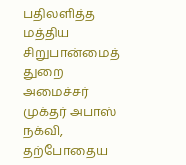பதிலளித்த மத்திய சிறுபான்மைத் துறை அமைச்சர் முக்தர் அபாஸ் நக்வி, தற்போதைய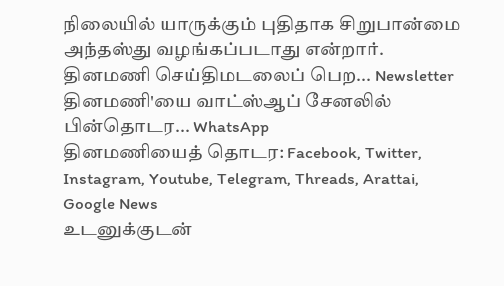நிலையில் யாருக்கும் புதிதாக சிறுபான்மை அந்தஸ்து வழங்கப்படாது என்றார்.
தினமணி செய்திமடலைப் பெற... Newsletter
தினமணி'யை வாட்ஸ்ஆப் சேனலில் பின்தொடர... WhatsApp
தினமணியைத் தொடர: Facebook, Twitter, Instagram, Youtube, Telegram, Threads, Arattai, Google News
உடனுக்குடன்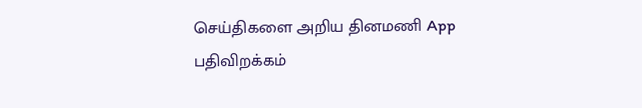செய்திகளை அறிய தினமணி App பதிவிறக்கம்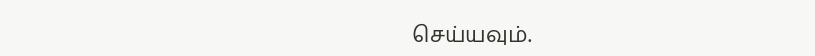செய்யவும்.